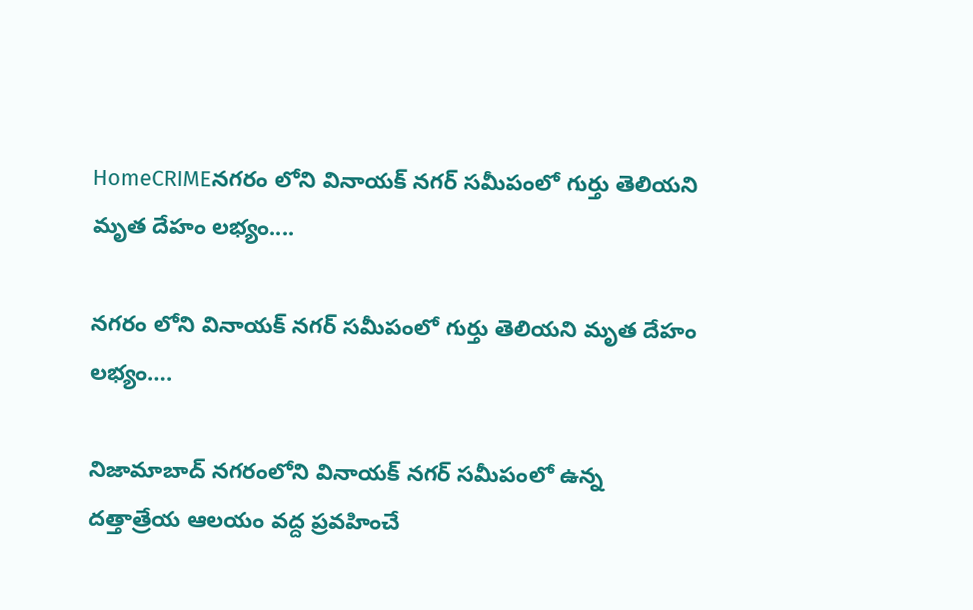HomeCRIMEనగరం లోని వినాయక్ నగర్ సమీపంలో గుర్తు తెలియని మృత దేహం లభ్యం....

నగరం లోని వినాయక్ నగర్ సమీపంలో గుర్తు తెలియని మృత దేహం లభ్యం….

నిజామాబాద్ నగరంలోని వినాయక్ నగర్ సమీపంలో ఉన్న దత్తాత్రేయ ఆలయం వద్ద ప్రవహించే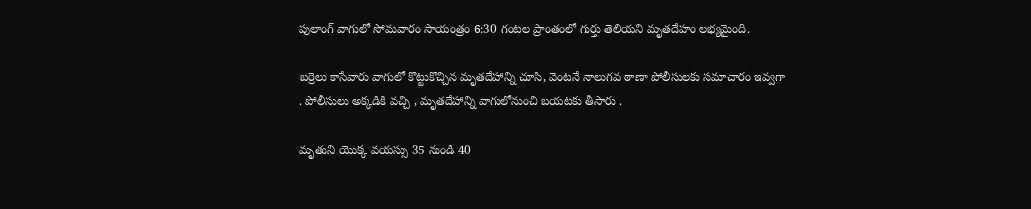పులాంగ్ వాగులో సోమవారం సాయంత్రం 6:30 గంటల ప్రాంతంలో గుర్తు తెలియని మృతదేహం లభ్యమైంది.

బర్రెలు కాసేవారు వాగులో కొట్టుకొచ్చిన మృతదేహాన్ని చూసి, వెంటనే నాలుగవ ఠాణా పోలీసులకు సమాచారం ఇవ్వగా . పోలీసులు అక్కడికి వచ్చి , మృతదేహాన్ని వాగులోనుంచి బయటకు తీసారు .

మృతుని యొక్క వయస్సు 35 నుండి 40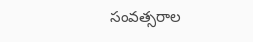సంవత్సరాల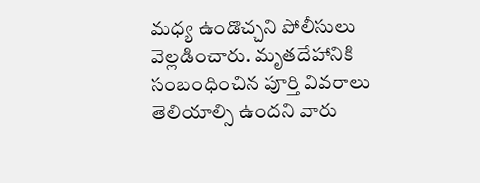మధ్య ఉండొచ్చని పోలీసులు వెల్లడించారు. మృతదేహానికి సంబంధించిన పూర్తి వివరాలు తెలియాల్సి ఉందని వారు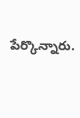పేర్కొన్నారు.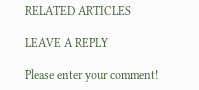RELATED ARTICLES

LEAVE A REPLY

Please enter your comment!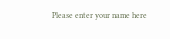Please enter your name here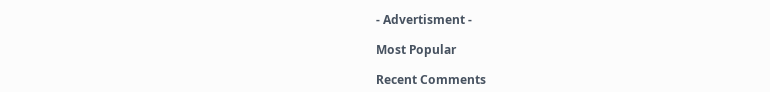- Advertisment -

Most Popular

Recent Comments